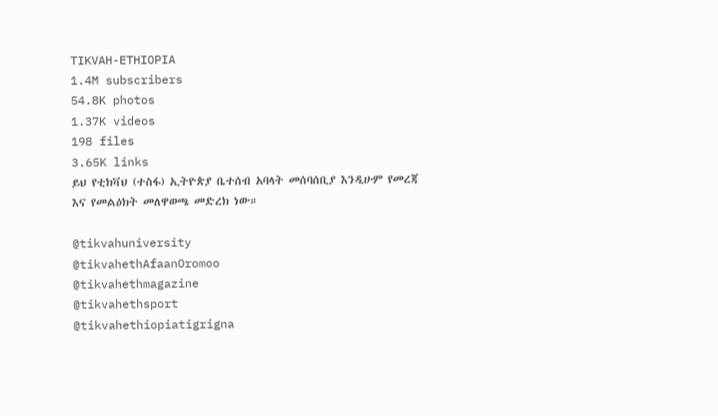TIKVAH-ETHIOPIA
1.4M subscribers
54.8K photos
1.37K videos
198 files
3.65K links
ይህ የቲክቫህ (ተስፋ) ኢትዮጵያ ቤተሰብ አባላት መሰባሰቢያ እንዲሁም የመረጃ እና የመልዕክት መለዋወጫ መድረክ ነው።

@tikvahuniversity
@tikvahethAfaanOromoo
@tikvahethmagazine
@tikvahethsport
@tikvahethiopiatigrigna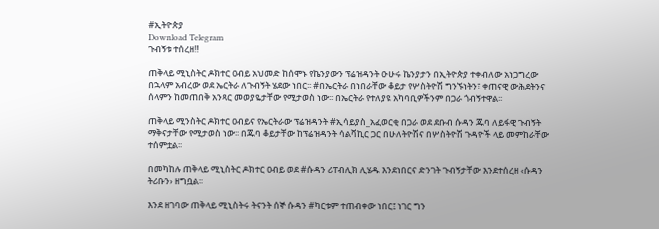#ኢትዮጵያ
Download Telegram
ጉብኝቱ ተሰረዘ‼

ጠቅላይ ሚኒስትር ዶክተር ዐብይ አህመድ ከሰሞኑ የኬንያውን ፕሬዝዳንት ዑሁሩ ኬንያታን በኢትዮጵያ ተቀብለው አነጋግረው በኋላም አብረው ወደ ኤርትራ ለጉብኝት ሄደው ነበር፡፡ #በኤርትራ በነበራቸው ቆይታ የሦስትዮሽ ግንኙነትን፣ ቀጠናዊ ውሕደትንና ሰላምን ከመጠበቅ አንጻር መወያዬታቸው የሚታወስ ነው፡፡ በኤርትራ የተለያዩ አካባቢዎችንም በጋራ ጎብኝተዋል፡፡

ጠቅላይ ሚንስትር ዶክተር ዐብይና የኤርትራው ፕሬዝዳንት #ኢሳይያስ_አፈወርቂ በጋራ ወደ ደቡብ ሱዳን ጁባ ለይፋዊ ጉብኝት ማቅናታቸው የሚታወስ ነው፡፡ በጁባ ቆይታቸው ከፕሬዝዳንት ሳልቫኪር ጋር በሁለትዮሽና በሦስትዮሽ ጉዳዮች ላይ መምከራቸው ተሰምቷል፡፡

በመካከሉ ጠቅላይ ሚኒስትር ዶክተር ዐብይ ወደ #ሱዳን ሪፐብሊክ ሊሄዱ እንደነበርና ድንገት ጉብኝታቸው እንደተሰረዘ ‹ሱዳን ትሪቡን› ዘግቧል፡፡

እንደ ዘገባው ጠቅላይ ሚኒስትሩ ትናንት ሰኞ ሱዳን #ካርቱም ተጠብቀው ነበር፤ ነገር ግን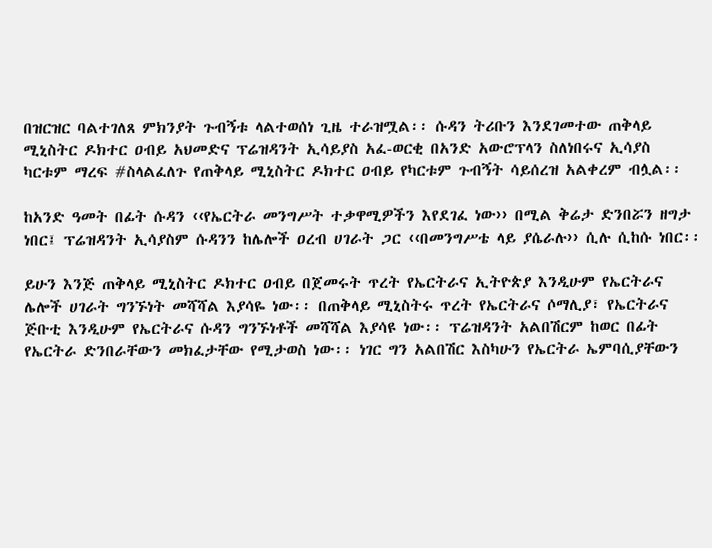በዝርዝር ባልተገለጸ ምክንያት ጉብኝቱ ላልተወሰነ ጊዜ ተራዝሟል፡፡ ሱዳን ትሪቡን እንደገመተው ጠቅላይ ሚኒስትር ዶክተር ዐብይ አህመድና ፕሬዝዳንት ኢሳይያስ አፈ-ወርቂ በአንድ አውሮፕላን ስለነበሩና ኢሳያስ ካርቱም ማረፍ #ስላልፈለጉ የጠቅላይ ሚኒስትር ዶክተር ዐብይ የካርቱም ጉብኝት ሳይሰረዝ አልቀረም ብሏል፡፡

ከአንድ ዓመት በፊት ሱዳን ‹‹የኤርትራ መንግሥት ተቃዋሚዎችን እየደገፈ ነው›› በሚል ቅሬታ ድንበሯን ዘግታ ነበር፤ ፕሬዝዳንት ኢሳያስም ሱዳንን ከሌሎች ዐረብ ሀገራት ጋር ‹‹በመንግሥቴ ላይ ያሴራሉ›› ሲሉ ሲከሱ ነበር፡፡

ይሁን እንጅ ጠቅላይ ሚኒስትር ዶክተር ዐብይ በጀመሩት ጥረት የኤርትራና ኢትዮጵያ እንዲሁም የኤርትራና ሌሎች ሀገራት ግንኙነት መሻሻል እያሳዬ ነው፡፡ በጠቅላይ ሚኒስትሩ ጥረት የኤርትራና ሶማሊያ፣ የኤርትራና ጅቡቲ እንዲሁም የኤርትራና ሱዳን ግንኙነቶች መሻሻል እያሳዩ ነው፡፡ ፕሬዝዳንት አልበሽርም ከወር በፊት የኤርትራ ድንበራቸውን መክፈታቸው የሚታወስ ነው፡፡ ነገር ግን አልበሽር እስካሁን የኤርትራ ኤምባሲያቸውን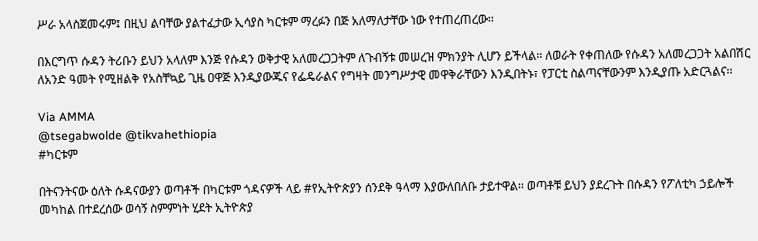ሥራ አላስጀመሩም፤ በዚህ ልባቸው ያልተፈታው ኢሳያስ ካርቱም ማረፉን በጅ አለማለታቸው ነው የተጠረጠረው፡፡

በእርግጥ ሱዳን ትሪቡን ይህን አላለም እንጅ የሱዳን ወቅታዊ አለመረጋጋትም ለጉብኝቱ መሠረዝ ምክንያት ሊሆን ይችላል፡፡ ለወራት የቀጠለው የሱዳን አለመረጋጋት አልበሽር ለአንድ ዓመት የሚዘልቅ የአስቸኳይ ጊዜ ዐዋጅ እንዲያውጁና የፌዴራልና የግዛት መንግሥታዊ መዋቅራቸውን እንዲበትኑ፣ የፓርቲ ስልጣናቸውንም እንዲያጡ አድርጓልና፡፡

Via AMMA
@tsegabwolde @tikvahethiopia
#ካርቱም

በትናንትናው ዕለት ሱዳናውያን ወጣቶች በካርቱም ጎዳናዎች ላይ #የኢትዮጵያን ሰንደቅ ዓላማ እያውለበለቡ ታይተዋል፡፡ ወጣቶቹ ይህን ያደረጉት በሱዳን የፖለቲካ ኃይሎች መካከል በተደረሰው ወሳኝ ስምምነት ሂደት ኢትዮጵያ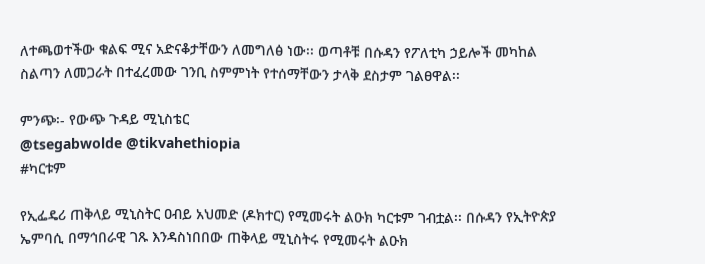ለተጫወተችው ቁልፍ ሚና አድናቆታቸውን ለመግለፅ ነው፡፡ ወጣቶቹ በሱዳን የፖለቲካ ኃይሎች መካከል ስልጣን ለመጋራት በተፈረመው ገንቢ ስምምነት የተሰማቸውን ታላቅ ደስታም ገልፀዋል፡፡

ምንጭ፡- የውጭ ጉዳይ ሚኒስቴር
@tsegabwolde @tikvahethiopia
#ካርቱም

የኢፌዴሪ ጠቅላይ ሚኒስትር ዐብይ አህመድ (ዶክተር) የሚመሩት ልዑክ ካርቱም ገብቷል፡፡ በሱዳን የኢትዮጵያ ኤምባሲ በማኅበራዊ ገጹ እንዳስነበበው ጠቅላይ ሚኒስትሩ የሚመሩት ልዑክ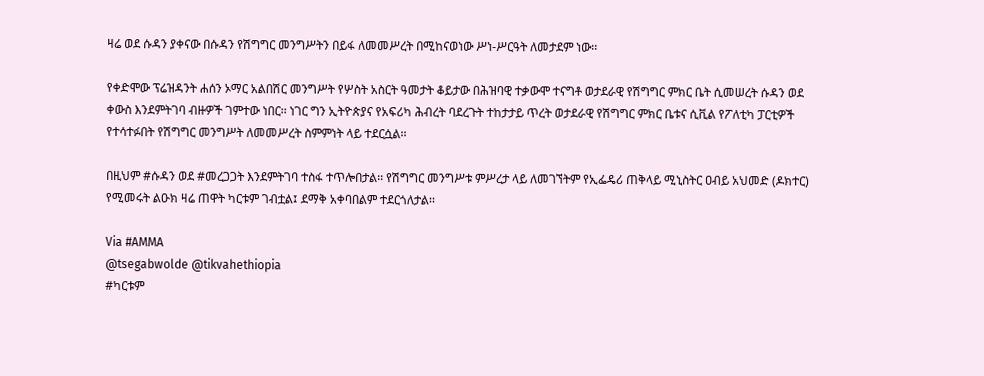ዛሬ ወደ ሱዳን ያቀናው በሱዳን የሽግግር መንግሥትን በይፋ ለመመሥረት በሚከናወነው ሥነ-ሥርዓት ለመታደም ነው፡፡

የቀድሞው ፕሬዝዳንት ሐሰን ኦማር አልበሽር መንግሥት የሦስት አስርት ዓመታት ቆይታው በሕዝባዊ ተቃውሞ ተናግቶ ወታደራዊ የሽግግር ምክር ቤት ሲመሠረት ሱዳን ወደ ቀውስ እንደምትገባ ብዙዎች ገምተው ነበር፡፡ ነገር ግን ኢትዮጵያና የአፍሪካ ሕብረት ባደረጉት ተከታታይ ጥረት ወታደራዊ የሽግግር ምክር ቤቱና ሲቪል የፖለቲካ ፓርቲዎች የተሳተፉበት የሽግግር መንግሥት ለመመሥረት ስምምነት ላይ ተደርሷል፡፡

በዚህም #ሱዳን ወደ #መረጋጋት እንደምትገባ ተስፋ ተጥሎበታል፡፡ የሽግግር መንግሥቱ ምሥረታ ላይ ለመገኘትም የኢፌዴሪ ጠቅላይ ሚኒስትር ዐብይ አህመድ (ዶክተር) የሚመሩት ልዑክ ዛሬ ጠዋት ካርቱም ገብቷል፤ ደማቅ አቀባበልም ተደርጎለታል፡፡

Via #AMMA
@tsegabwolde @tikvahethiopia
#ካርቱም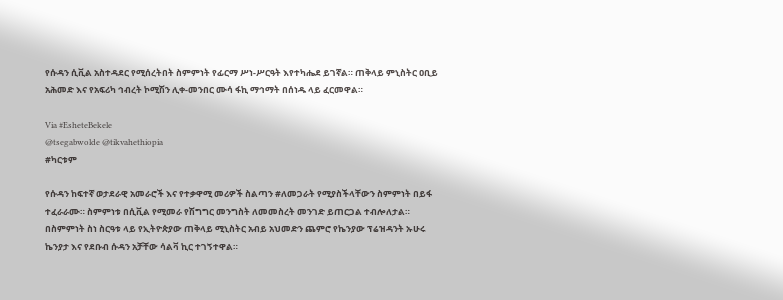የሱዳን ሲቪል አስተዳደር የሚሰረትበት ስምምነት የፊርማ ሥነ-ሥርዓት እየተካሔደ ይገኛል። ጠቅላይ ምኒስትር ዐቢይ አሕመድ እና የአፍሪካ ኅብረት ኮሚሽን ሊቀ-መንበር ሙሳ ፋኪ ማኅማት በሰነዱ ላይ ፈርመዋል።

Via #EsheteBekele
@tsegabwolde @tikvahethiopia
#ካርቱም

የሱዳን ከፍተኛ ወታደራዊ አመራሮች እና የተቃዋሚ መሪዎች ስልጣን #ለመጋራት የሚያስችላቸውን ስምምነት በይፋ ተፈራራሙ። ስምምነቱ በሲቪል የሚመራ የሽግግር መንግስት ለመመስረት መንገድ ይጠርጋል ተብሎለታል። በስምምነት ስነ ስርዓቱ ላይ የኢትዮጵያው ጠቅላይ ሚኒስትር አብይ አህመድን ጨምሮ የኬንያው ፕሬዝዳንት ኡሁሩ ኬንያታ እና የደቡብ ሱዳን አቻቸው ሳልቫ ኪር ተገኝተዋል።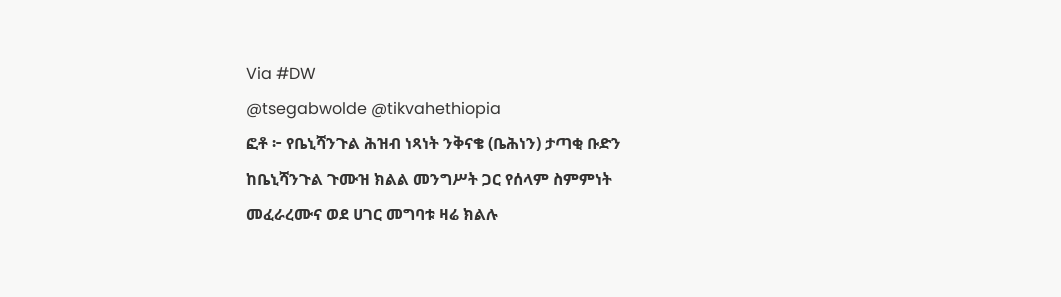Via #DW
@tsegabwolde @tikvahethiopia
ፎቶ ፦ የቤኒሻንጉል ሕዝብ ነጻነት ንቅናቄ (ቤሕነን) ታጣቂ ቡድን ከቤኒሻንጉል ጉሙዝ ክልል መንግሥት ጋር የሰላም ስምምነት መፈራረሙና ወደ ሀገር መግባቱ ዛሬ ክልሉ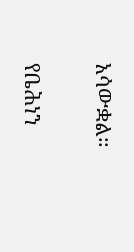አሳውቋል።

የቤሕነን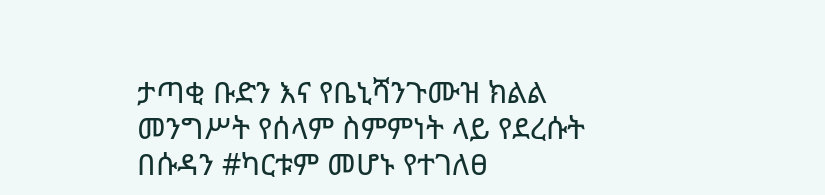ታጣቂ ቡድን እና የቤኒሻንጉሙዝ ክልል መንግሥት የሰላም ስምምነት ላይ የደረሱት በሱዳን #ካርቱም መሆኑ የተገለፀ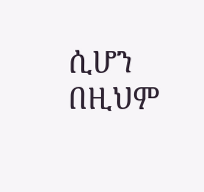ሲሆን በዚህም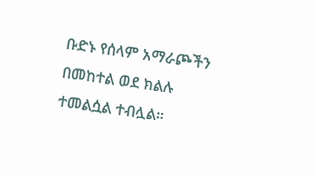ቡድኑ የሰላም አማራጮችን በመከተል ወደ ክልሉ ተመልሷል ተብሏል።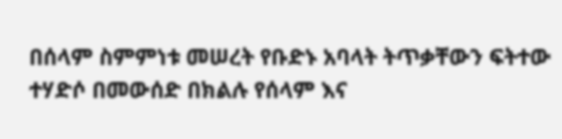በሰላም ስምምነቱ መሠረት የቡድኑ አባላት ትጥቃቸውን ፍትተው ተሃድሶ በመውሰድ በክልሉ የሰላም እና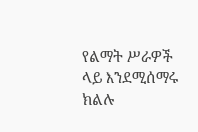የልማት ሥራዎች ላይ እንደሚሰማሩ ክልሉ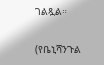ገልጿል።

(የቤኒሻንጉል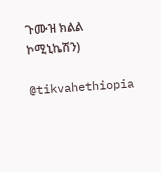ጉሙዝ ክልል ኮሚኒኬሽን)

@tikvahethiopia